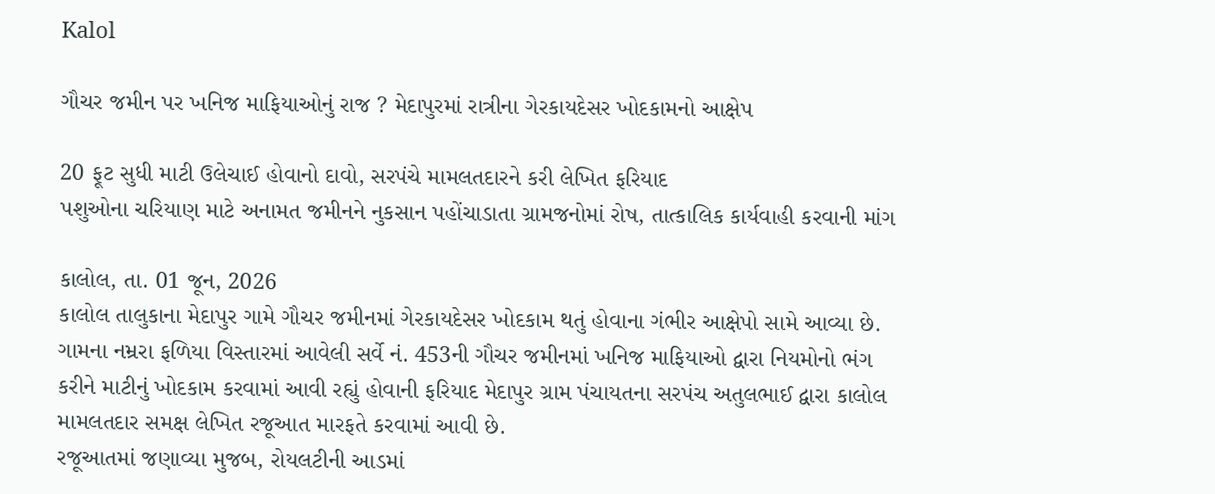Kalol

ગૌચર જમીન પર ખનિજ માફિયાઓનું રાજ ? મેદાપુરમાં રાત્રીના ગેરકાયદેસર ખોદકામનો આક્ષેપ

20 ફૂટ સુધી માટી ઉલેચાઈ હોવાનો દાવો, સરપંચે મામલતદારને કરી લેખિત ફરિયાદ
પશુઓના ચરિયાણ માટે અનામત જમીનને નુકસાન પહોંચાડાતા ગ્રામજનોમાં રોષ, તાત્કાલિક કાર્યવાહી કરવાની માંગ

કાલોલ, તા. 01 જૂન, 2026
કાલોલ તાલુકાના મેદાપુર ગામે ગૌચર જમીનમાં ગેરકાયદેસર ખોદકામ થતું હોવાના ગંભીર આક્ષેપો સામે આવ્યા છે. ગામના નમ્રરા ફળિયા વિસ્તારમાં આવેલી સર્વે નં. 453ની ગૌચર જમીનમાં ખનિજ માફિયાઓ દ્વારા નિયમોનો ભંગ કરીને માટીનું ખોદકામ કરવામાં આવી રહ્યું હોવાની ફરિયાદ મેદાપુર ગ્રામ પંચાયતના સરપંચ અતુલભાઈ દ્વારા કાલોલ મામલતદાર સમક્ષ લેખિત રજૂઆત મારફતે કરવામાં આવી છે.
રજૂઆતમાં જણાવ્યા મુજબ, રોયલટીની આડમાં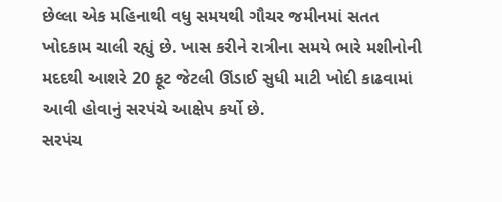છેલ્લા એક મહિનાથી વધુ સમયથી ગૌચર જમીનમાં સતત ખોદકામ ચાલી રહ્યું છે. ખાસ કરીને રાત્રીના સમયે ભારે મશીનોની મદદથી આશરે 20 ફૂટ જેટલી ઊંડાઈ સુધી માટી ખોદી કાઢવામાં આવી હોવાનું સરપંચે આક્ષેપ કર્યો છે.
સરપંચ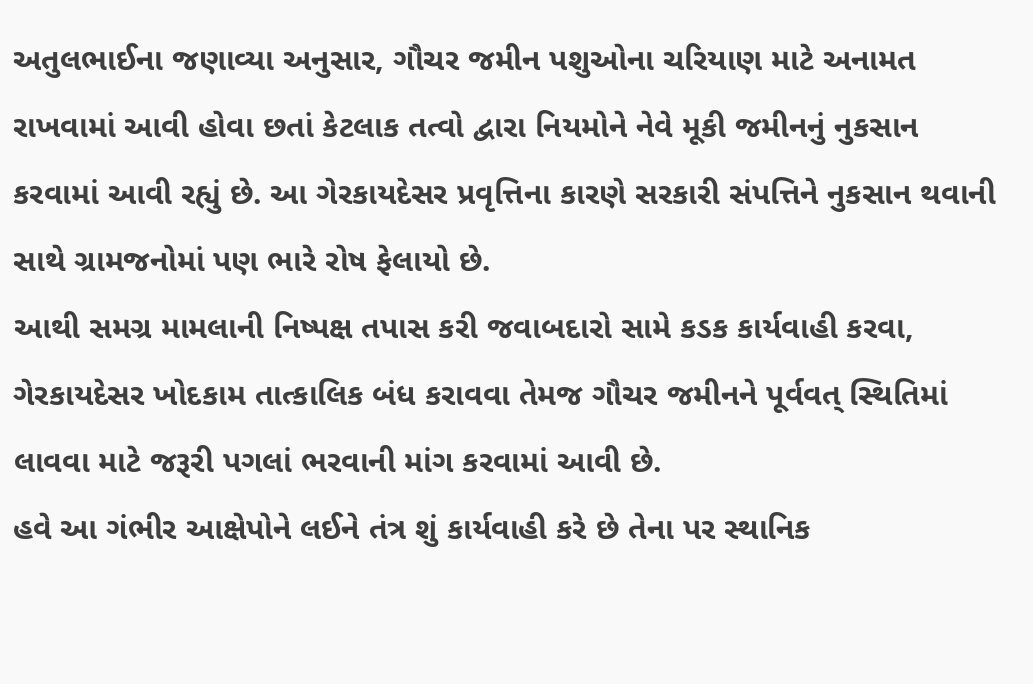અતુલભાઈના જણાવ્યા અનુસાર, ગૌચર જમીન પશુઓના ચરિયાણ માટે અનામત રાખવામાં આવી હોવા છતાં કેટલાક તત્વો દ્વારા નિયમોને નેવે મૂકી જમીનનું નુકસાન કરવામાં આવી રહ્યું છે. આ ગેરકાયદેસર પ્રવૃત્તિના કારણે સરકારી સંપત્તિને નુકસાન થવાની સાથે ગ્રામજનોમાં પણ ભારે રોષ ફેલાયો છે.
આથી સમગ્ર મામલાની નિષ્પક્ષ તપાસ કરી જવાબદારો સામે કડક કાર્યવાહી કરવા, ગેરકાયદેસર ખોદકામ તાત્કાલિક બંધ કરાવવા તેમજ ગૌચર જમીનને પૂર્વવત્ સ્થિતિમાં લાવવા માટે જરૂરી પગલાં ભરવાની માંગ કરવામાં આવી છે.
હવે આ ગંભીર આક્ષેપોને લઈને તંત્ર શું કાર્યવાહી કરે છે તેના પર સ્થાનિક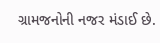ગ્રામજનોની નજર મંડાઈ છે.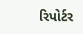રિપોર્ટર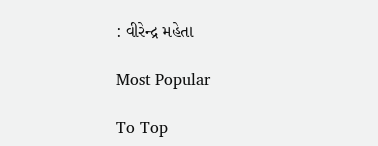: વીરેન્દ્ર મહેતા

Most Popular

To Top